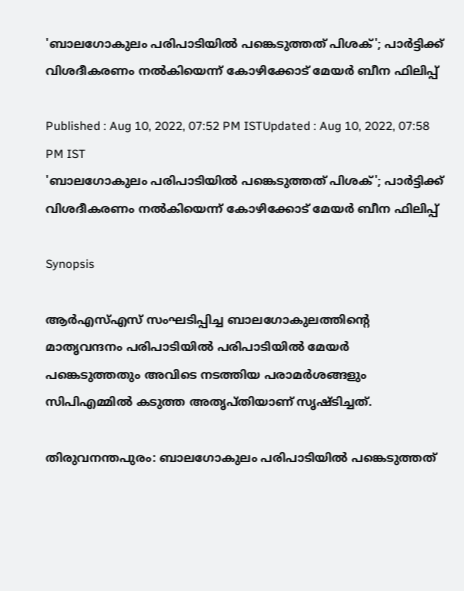'ബാലഗോകുലം പരിപാടിയിൽ പങ്കെടുത്തത് പിശക്'; പാർട്ടിക്ക് വിശദീകരണം നൽകിയെന്ന് കോഴിക്കോട് മേയർ ബീന ഫിലിപ്പ്

Published : Aug 10, 2022, 07:52 PM ISTUpdated : Aug 10, 2022, 07:58 PM IST
'ബാലഗോകുലം പരിപാടിയിൽ പങ്കെടുത്തത് പിശക്'; പാർട്ടിക്ക് വിശദീകരണം നൽകിയെന്ന് കോഴിക്കോട് മേയർ ബീന ഫിലിപ്പ്

Synopsis

ആര്‍എസ്എസ് സംഘടിപ്പിച്ച ബാലഗോകുലത്തിന്‍റെ മാതൃവന്ദനം പരിപാടിയില്‍ പരിപാടിയില്‍ മേയര്‍ പങ്കെടുത്തതും അവിടെ നടത്തിയ പരാമര്‍ശങ്ങളും സിപിഎമ്മില്‍ കടുത്ത അതൃപ്തിയാണ് സൃഷ്ടിച്ചത്.

തിരുവനന്തപുരം: ബാലഗോകുലം പരിപാടിയിൽ പങ്കെടുത്തത്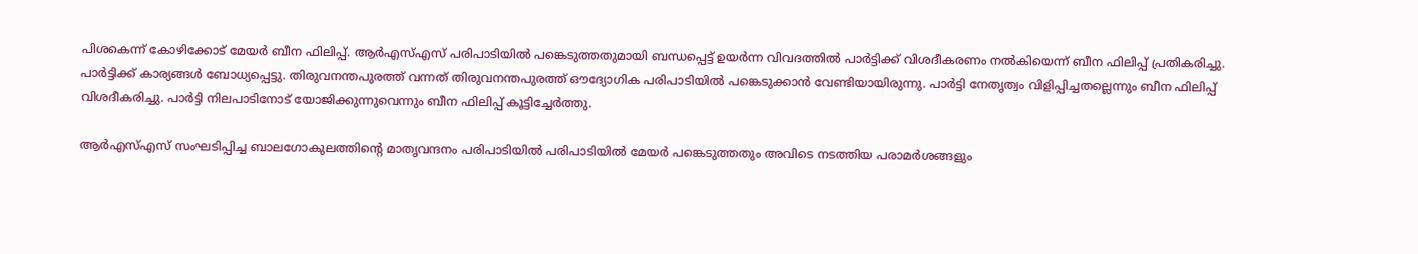പിശകെന്ന് കോഴിക്കോട് മേയർ ബീന ഫിലിപ്പ്. ആര്‍എസ്എസ് പരിപാടിയില്‍ പങ്കെടുത്തതുമായി ബന്ധപ്പെട്ട് ഉയര്‍ന്ന വിവദത്തില്‍ പാർട്ടിക്ക് വിശദീകരണം നൽകിയെന്ന് ബീന ഫിലിപ്പ് പ്രതികരിച്ചു. പാർട്ടിക്ക് കാര്യങ്ങൾ ബോധ്യപ്പെട്ടു. തിരുവനന്തപുരത്ത് വന്നത് തിരുവനന്തപുരത്ത് ഔദ്യോഗിക പരിപാടിയിൽ പങ്കെടുക്കാൻ വേണ്ടിയായിരുന്നു. പാർട്ടി നേതൃത്വം വിളിപ്പിച്ചതല്ലെന്നും ബീന ഫിലിപ്പ് വിശദീകരിച്ചു. പാർട്ടി നിലപാടിനോട് യോജിക്കുന്നുവെന്നും ബീന ഫിലിപ്പ് കൂട്ടിച്ചേര്‍ത്തു.

ആര്‍എസ്എസ് സംഘടിപ്പിച്ച ബാലഗോകുലത്തിന്‍റെ മാതൃവന്ദനം പരിപാടിയില്‍ പരിപാടിയില്‍ മേയര്‍ പങ്കെടുത്തതും അവിടെ നടത്തിയ പരാമര്‍ശങ്ങളും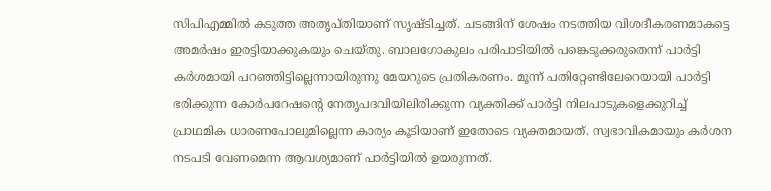സിപിഎമ്മില്‍ കടുത്ത അതൃപ്തിയാണ് സൃഷ്ടിച്ചത്. ചടങ്ങിന് ശേഷം നടത്തിയ വിശദീകരണമാകട്ടെ അമര്‍ഷം ഇരട്ടിയാക്കുകയും ചെയ്തു. ബാലഗോകുലം പരിപാടിയില്‍ പങ്കെടുക്കരുതെന്ന് പാര്‍ട്ടി കര്‍ശമായി പറഞ്ഞിട്ടില്ലെന്നായിരുന്നു മേയറുടെ പ്രതികരണം. മൂന്ന് പതിറ്റേണ്ടിലേറെയായി പാര്‍ട്ടി ഭരിക്കുന്ന കോര്‍പറേഷന്‍റെ നേതൃപദവിയിലിരിക്കുന്ന വ്യക്തിക്ക് പാര്‍ട്ടി നിലപാടുകളെക്കുറിച്ച് പ്രാഥമിക ധാരണപോലുമില്ലെന്ന കാര്യം കൂടിയാണ് ഇതോടെ വ്യക്തമായത്. സ്വഭാവികമായും കര്‍ശന നടപടി വേണമെന്ന ആവശ്യമാണ് പാര്‍ട്ടിയില്‍ ഉയരുന്നത്.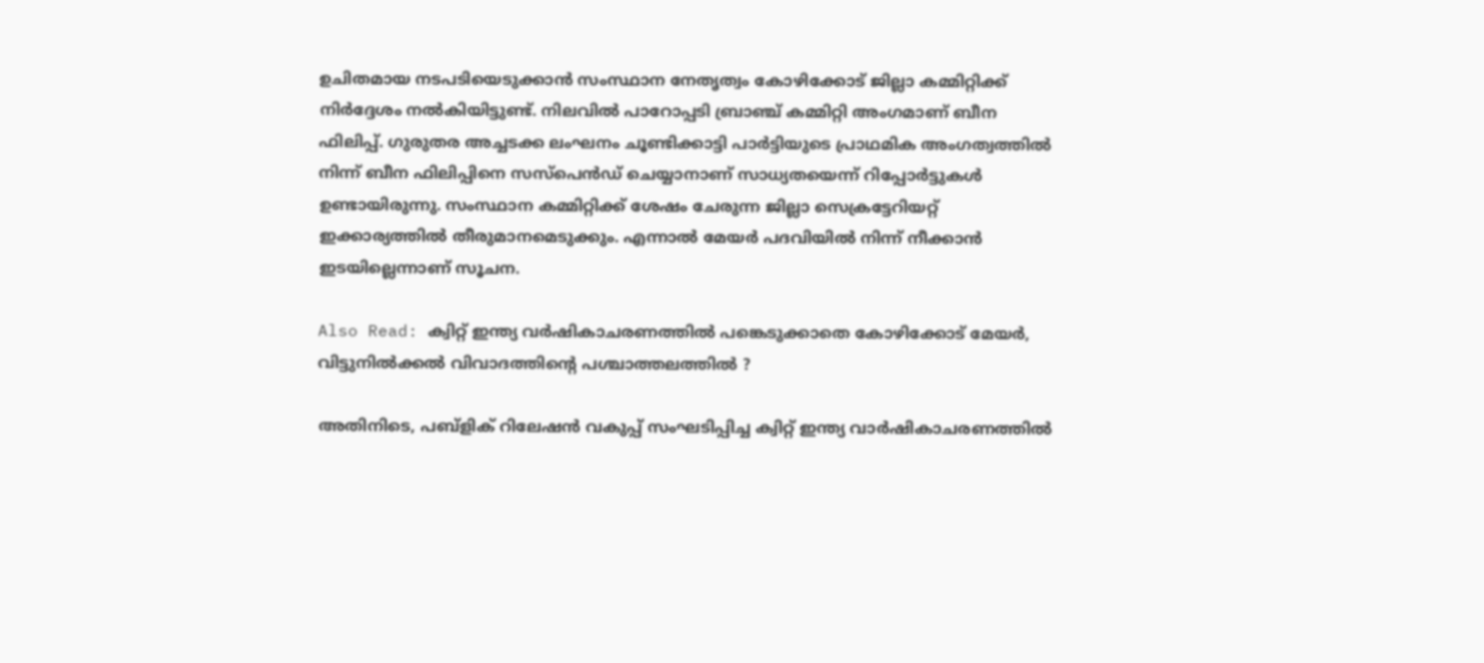ഉചിതമായ നടപടിയെടുക്കാന്‍ സംസ്ഥാന നേതൃത്വം കോഴിക്കോട് ജില്ലാ കമ്മിറ്റിക്ക് നിര്‍ദ്ദേശം നല്‍കിയിട്ടുണ്ട്. നിലവില്‍ പാറോപ്പടി ബ്രാഞ്ച് കമ്മിറ്റി അംഗമാണ് ബീന ഫിലിപ്പ്. ഗുരുതര അച്ചടക്ക ലംഘനം ചൂണ്ടിക്കാട്ടി പാര്‍ട്ടിയുടെ പ്രാഥമിക അംഗത്വത്തില്‍ നിന്ന് ബീന ഫിലിപ്പിനെ സസ്പെന്‍ഡ് ചെയ്യാനാണ് സാധ്യതയെന്ന് റിപ്പോര്‍ട്ടുകള്‍ ഉണ്ടായിരുന്നു. സംസ്ഥാന കമ്മിറ്റിക്ക് ശേഷം ചേരുന്ന ജില്ലാ സെക്രട്ടേറിയറ്റ് ഇക്കാര്യത്തില്‍ തീരുമാനമെടുക്കും. എന്നാല്‍ മേയര്‍ പദവിയില്‍ നിന്ന് നീക്കാന്‍ ഇടയില്ലെന്നാണ് സൂചന.

Also Read: ക്വിറ്റ് ഇന്ത്യ വർഷികാചരണത്തിൽ പങ്കെടുക്കാതെ കോഴിക്കോട് മേയർ, വിട്ടുനിൽക്കൽ വിവാദത്തിന്റെ പശ്ചാത്തലത്തിൽ ?

അതിനിടെ, പബ്ളിക് റിലേഷന്‍ വകുപ്പ് സംഘടിപ്പിച്ച ക്വിറ്റ് ഇന്ത്യ വാര്‍ഷികാചരണത്തില്‍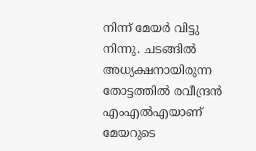നിന്ന് മേയര്‍ വിട്ടു നിന്നു. ചടങ്ങില്‍ അധ്യക്ഷനായിരുന്ന തോട്ടത്തില്‍ രവീന്ദ്രന്‍ എംഎല്‍എയാണ് മേയറുടെ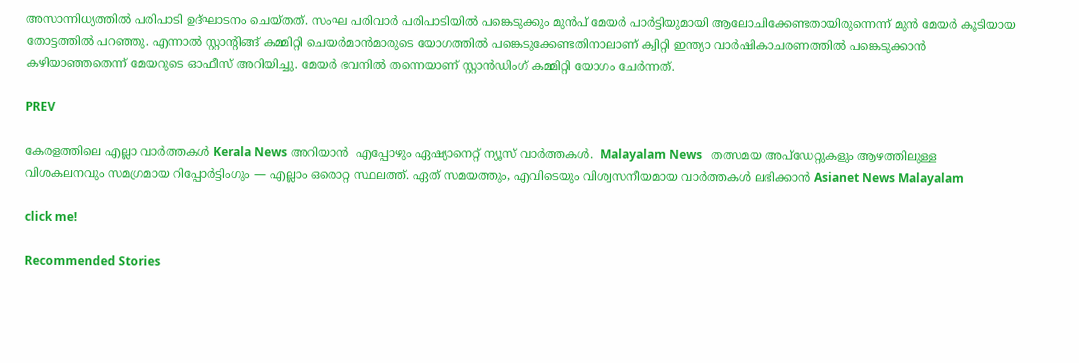അസാന്നിധ്യത്തില്‍ പരിപാടി ഉദ്ഘാടനം ചെയ്തത്. സംഘ പരിവാര്‍ പരിപാടിയില്‍ പങ്കെടുക്കും മുന്‍പ് മേയര്‍ പാര്‍ട്ടിയുമായി ആലോചിക്കേണ്ടതായിരുന്നെന്ന് മുന്‍ മേയര്‍ കൂടിയായ തോട്ടത്തില്‍ പറഞ്ഞു. എന്നാല്‍ സ്റ്റാന്‍റിങ്ങ് കമ്മിറ്റി ചെയര്‍മാന്‍മാരുടെ യോഗത്തില്‍ പങ്കെടുക്കേണ്ടതിനാലാണ് ക്വിറ്റി ഇന്ത്യാ വാര്‍ഷികാചരണത്തില്‍ പങ്കെടുക്കാന്‍ കഴിയാഞ്ഞതെന്ന് മേയറുടെ ഓഫീസ് അറിയിച്ചു. മേയര്‍ ഭവനില്‍ തന്നെയാണ് സ്റ്റാന്‍ഡിംഗ് കമ്മിറ്റി യോഗം ചേര്‍ന്നത്.

PREV

കേരളത്തിലെ എല്ലാ വാർത്തകൾ Kerala News അറിയാൻ  എപ്പോഴും ഏഷ്യാനെറ്റ് ന്യൂസ് വാർത്തകൾ.  Malayalam News   തത്സമയ അപ്‌ഡേറ്റുകളും ആഴത്തിലുള്ള വിശകലനവും സമഗ്രമായ റിപ്പോർട്ടിംഗും — എല്ലാം ഒരൊറ്റ സ്ഥലത്ത്. ഏത് സമയത്തും, എവിടെയും വിശ്വസനീയമായ വാർത്തകൾ ലഭിക്കാൻ Asianet News Malayalam

click me!

Recommended Stories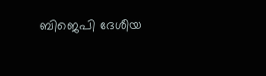ബിജെപി ദേശീയ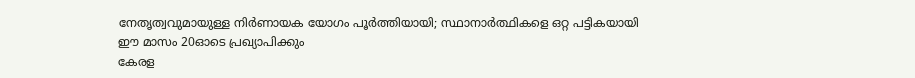നേതൃത്വവുമായുള്ള നിര്‍ണായക യോഗം പൂര്‍ത്തിയായി; സ്ഥാനാര്‍ത്ഥികളെ ഒറ്റ പട്ടികയായി ഈ മാസം 20ഓടെ പ്രഖ്യാപിക്കും
കേരള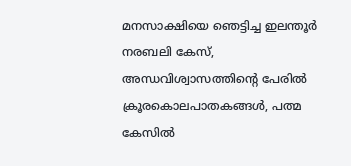മനസാക്ഷിയെ ‍ഞെട്ടിച്ച ഇലന്തൂർ നരബലി കേസ്, അന്ധവിശ്വാസത്തിന്റെ പേരിൽ ക്രൂരകൊലപാതകങ്ങൾ, പത്മ കേസിൽ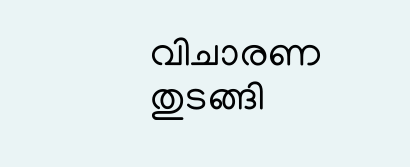വിചാരണ തുടങ്ങി